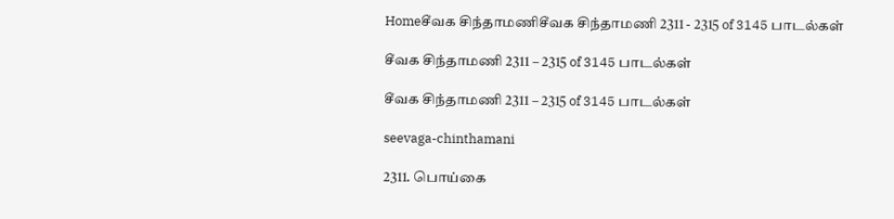Homeசீவக சிந்தாமணிசீவக சிந்தாமணி 2311 - 2315 of 3145 பாடல்கள்

சீவக சிந்தாமணி 2311 – 2315 of 3145 பாடல்கள்

சீவக சிந்தாமணி 2311 – 2315 of 3145 பாடல்கள்

seevaga-chinthamani

2311. பொய்கை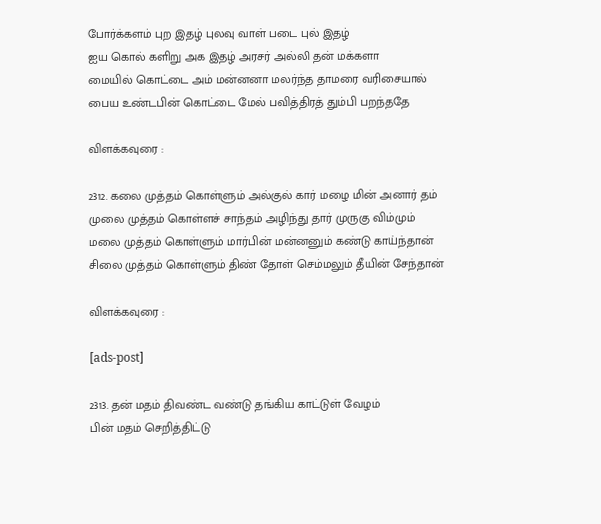போர்க்களம் புற இதழ் புலவு வாள் படை புல் இதழ்
ஐய கொல் களிறு அக இதழ் அரசர் அல்லி தன் மக்களா
மையில் கொட்டை அம் மன்னனா மலர்ந்த தாமரை வரிசையால்
பைய உண்டபின் கொட்டை மேல் பவித்திரத் தும்பி பறந்ததே

விளக்கவுரை :

2312. கலை முத்தம் கொள்ளும் அல்குல் கார் மழை மின் அனார் தம்
முலை முத்தம் கொள்ளச் சாந்தம் அழிந்து தார் முருகு விம்மும்
மலை முத்தம் கொள்ளும் மார்பின் மன்னனும் கண்டு காய்ந்தான்
சிலை முத்தம் கொள்ளும் திண் தோள் செம்மலும் தீயின் சேந்தான்

விளக்கவுரை :

[ads-post]

2313. தன் மதம் திவண்ட வண்டு தங்கிய காட்டுள் வேழம்
பின் மதம் செறித்திட்டு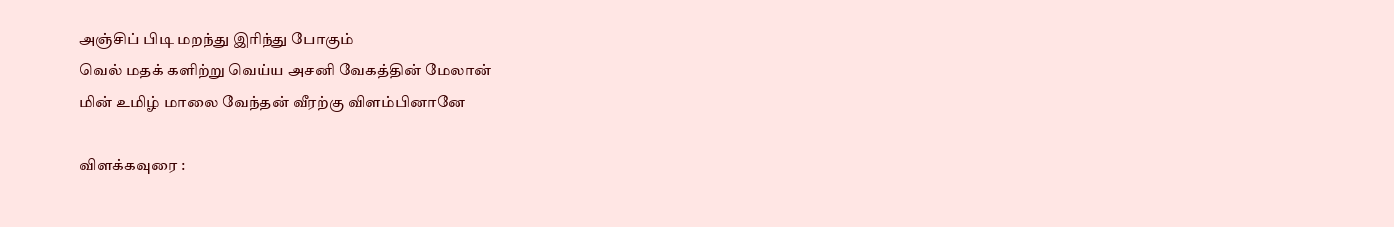அஞ்சிப் பிடி மறந்து இரிந்து போகும்
வெல் மதக் களிற்று வெய்ய அசனி வேகத்தின் மேலான்
மின் உமிழ் மாலை வேந்தன் வீரற்கு விளம்பினானே

விளக்கவுரை :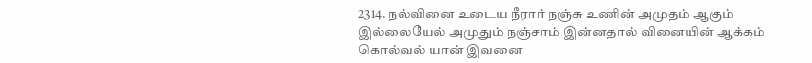2314. நல்வினை உடைய நீரார் நஞ்சு உணின் அமுதம் ஆகும்
இல்லையேல் அமுதும் நஞ்சாம் இன்னதால் வினையின் ஆக்கம்
கொல்வல் யான் இவனை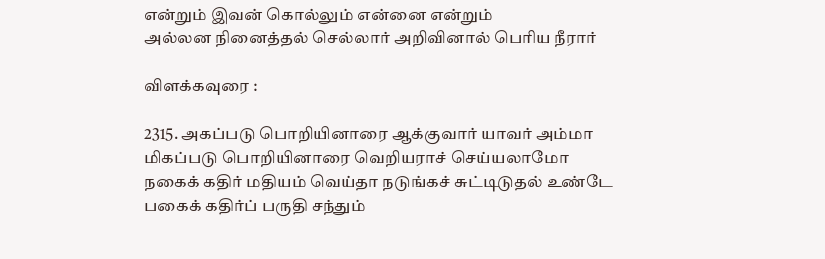என்றும் இவன் கொல்லும் என்னை என்றும்
அல்லன நினைத்தல் செல்லார் அறிவினால் பெரிய நீரார்

விளக்கவுரை :

2315. அகப்படு பொறியினாரை ஆக்குவார் யாவர் அம்மா
மிகப்படு பொறியினாரை வெறியராச் செய்யலாமோ
நகைக் கதிர் மதியம் வெய்தா நடுங்கச் சுட்டிடுதல் உண்டே
பகைக் கதிர்ப் பருதி சந்தும்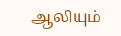ஆலியும்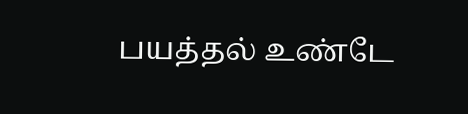பயத்தல் உண்டே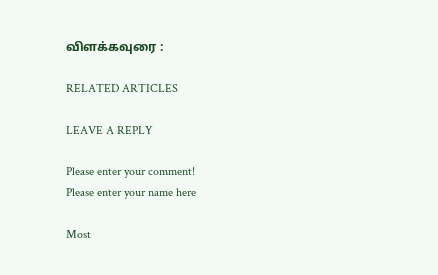விளக்கவுரை :

RELATED ARTICLES

LEAVE A REPLY

Please enter your comment!
Please enter your name here

Most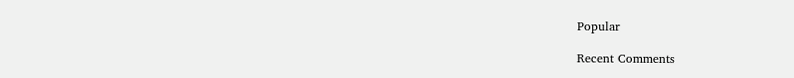Popular

Recent Comments